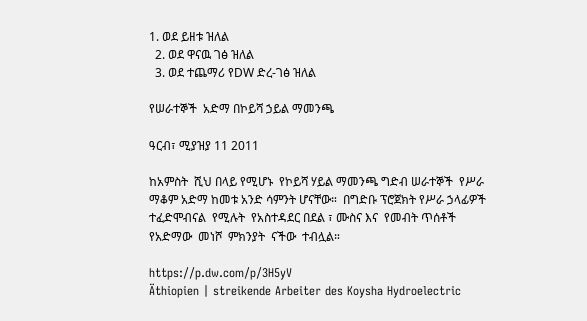1. ወደ ይዘቱ ዝለል
  2. ወደ ዋናዉ ገፅ ዝለል
  3. ወደ ተጨማሪ የDW ድረ-ገፅ ዝለል

የሠራተኞች  አድማ በኮይሻ ኃይል ማመንጫ

ዓርብ፣ ሚያዝያ 11 2011

ከአምስት  ሺህ በላይ የሚሆኑ  የኮይሻ ሃይል ማመንጫ ግድብ ሠራተኞች  የሥራ ማቆም አድማ ከመቱ አንድ ሳምንት ሆናቸው።  በግድቡ ፕሮጀክት የሥራ ኃላፊዎች  ተፈድሞብናል  የሚሉት  የአስተዳደር በደል ፣ ሙስና እና  የመብት ጥሰቶች  የአድማው  መነሾ  ምክንያት  ናችው  ተብሏል።

https://p.dw.com/p/3H5yV
Äthiopien | streikende Arbeiter des Koysha Hydroelectric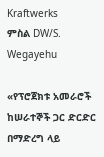Kraftwerks
ምስል DW/S. Wegayehu

«የፕሮጀክቱ አመራሮች ከሠራተኞች ጋር ድርድር በማድረግ ላይ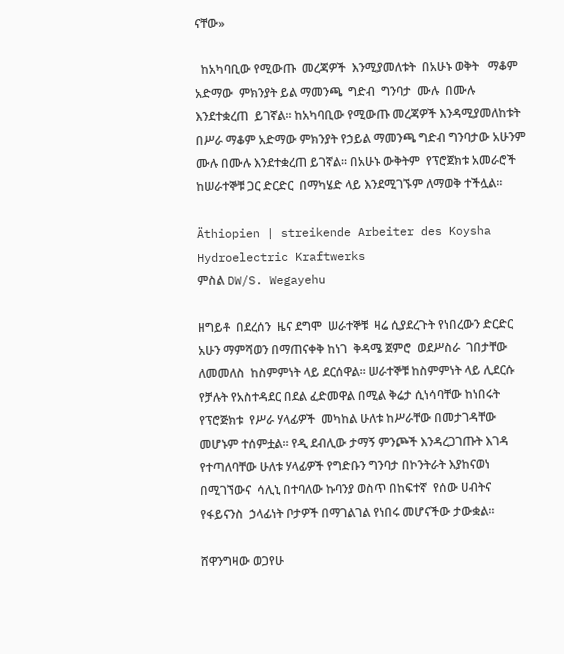ናቸው»

  ከአካባቢው የሚውጡ  መረጃዎች  እንሚያመለቱት  በአሁኑ ወቅት   ማቆም  አድማው  ምክንያት ይል ማመንጫ  ግድብ  ግንባታ  ሙሉ  በሙሉ  እንደተቋረጠ  ይገኛል። ከአካባቢው የሚውጡ መረጃዎች እንዳሚያመለከቱት በሥራ ማቆም አድማው ምክንያት የኃይል ማመንጫ ግድብ ግንባታው አሁንም ሙሉ በሙሉ እንደተቋረጠ ይገኛል። በአሁኑ ውቅትም  የፕሮጀክቱ አመራሮች ከሠራተኞቹ ጋር ድርድር  በማካሄድ ላይ እንደሚገኙም ለማወቅ ተችሏል።

Äthiopien | streikende Arbeiter des Koysha Hydroelectric Kraftwerks
ምስል DW/S. Wegayehu

ዘግይቶ  በደረሰን  ዜና ደግሞ  ሠራተኞቹ  ዛሬ ሲያደረጉት የነበረውን ድርድር  አሁን ማምሻወን በማጠናቀቅ ከነገ  ቅዳሜ ጀምሮ  ወደሥስራ  ገበታቸው ለመመለስ  ከስምምነት ላይ ደርሰዋል። ሠራተኞቹ ከስምምነት ላይ ሊደርሱ የቻሉት የአስተዳደር በደል ፈድመዋል በሚል ቅሬታ ሲነሳባቸው ከነበሩት   የፕሮጅክቱ  የሥራ ሃላፊዎች  መካከል ሁለቱ ከሥራቸው በመታገዳቸው መሆኑም ተሰምቷል። የዲ ደብሊው ታማኝ ምንጮች እንዳረጋገጡት እገዳ የተጣለባቸው ሁለቱ ሃላፊዎች የግድቡን ግንባታ በኮንትራት እያከናወነ  በሚገኘውና  ሳሊኒ በተባለው ኩባንያ ወስጥ በከፍተኛ  የሰው ሀብትና የፋይናንስ  ኃላፊነት ቦታዎች በማገልገል የነበሩ መሆናችው ታውቋል።

ሸዋንግዛው ወጋየሁ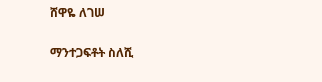ሸዋዬ ለገሠ

ማንተጋፍቶት ስለሺ